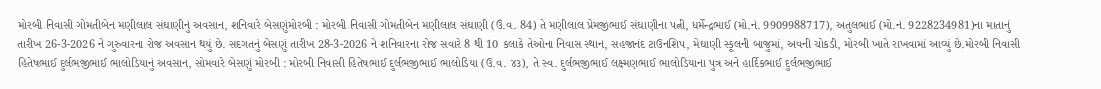મોરબી નિવાસી ગોમતીબેન મણીલાલ સંઘાણીનું અવસાન, શનિવારે બેસણુંમોરબી : મોરબી નિવાસી ગોમતીબેન મણીલાલ સંઘાણી (ઉં.વ. 84) તે મણીલાલ પ્રેમજીભાઈ સંઘાણીના પત્ની, ધર્મેન્દ્રભાઈ (મો.નં. 9909988717), અતુલભાઈ (મો.નં. 9228234981)ના માતાનું તારીખ 26-3-2026 ને ગુરુવારના રોજ અવસાન થયું છે. સદગતનું બેસણું તારીખ 28-3-2026 ને શનિવારના રોજ સવારે 8 થી 10 કલાકે તેઓના નિવાસ સ્થાન, સહજાનંદ ટાઉનશિપ, મેઘાણી સ્કૂલની બાજુમાં, અવની ચોકડી, મોરબી ખાતે રાખવામાં આવ્યું છે.મોરબી નિવાસી હિતેષભાઈ દુર્લભજીભાઈ ભાલોડિયાનું અવસાન, સોમવારે બેસણું મોરબી : મોરબી નિવાસી હિતેષભાઈ દુર્લભજીભાઈ ભાલોડિયા (ઉ.વ. ૪૩), તે સ્વ. દુર્લભજીભાઈ લક્ષ્મણભાઈ ભાલોડિયાના પુત્ર અને હાર્દિકભાઈ દુર્લભજીભાઈ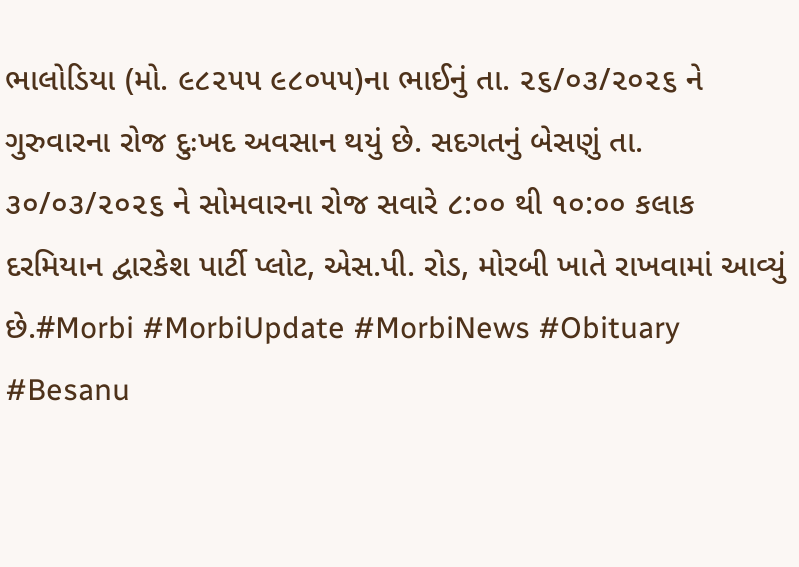ભાલોડિયા (મો. ૯૮૨૫૫ ૯૮૦૫૫)ના ભાઈનું તા. ૨૬/૦૩/૨૦૨૬ ને ગુરુવારના રોજ દુઃખદ અવસાન થયું છે. સદગતનું બેસણું તા. ૩૦/૦૩/૨૦૨૬ ને સોમવારના રોજ સવારે ૮:૦૦ થી ૧૦:૦૦ કલાક દરમિયાન દ્વારકેશ પાર્ટી પ્લોટ, એસ.પી. રોડ, મોરબી ખાતે રાખવામાં આવ્યું છે.#Morbi #MorbiUpdate #MorbiNews #Obituary #Besanu